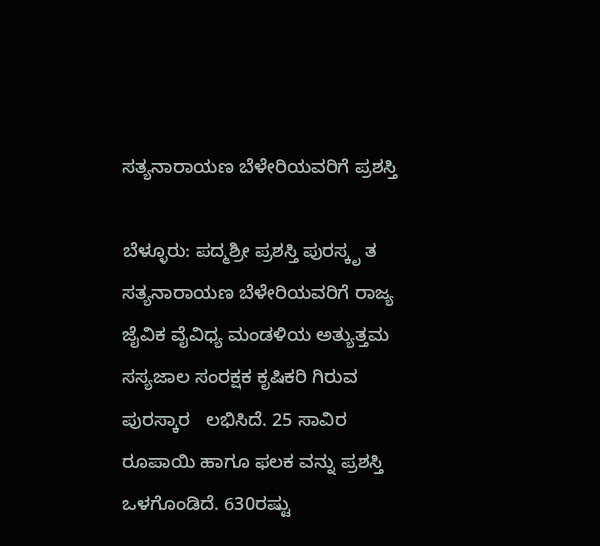ಸತ್ಯನಾರಾಯಣ ಬೆಳೇರಿಯವರಿಗೆ ಪ್ರಶಸ್ತಿ

ಬೆಳ್ಳೂರು: ಪದ್ಮಶ್ರೀ ಪ್ರಶಸ್ತಿ ಪುರಸ್ಕೃ ತ ಸತ್ಯನಾರಾಯಣ ಬೆಳೇರಿಯವರಿಗೆ ರಾಜ್ಯ ಜೈವಿಕ ವೈವಿಧ್ಯ ಮಂಡಳಿಯ ಅತ್ಯುತ್ತಮ ಸಸ್ಯಜಾಲ ಸಂರಕ್ಷಕ ಕೃಷಿಕರಿ ಗಿರುವ ಪುರಸ್ಕಾರ   ಲಭಿಸಿದೆ. 25 ಸಾವಿರ ರೂಪಾಯಿ ಹಾಗೂ ಫಲಕ ವನ್ನು ಪ್ರಶಸ್ತಿ ಒಳಗೊಂಡಿದೆ. 630ರಷ್ಟು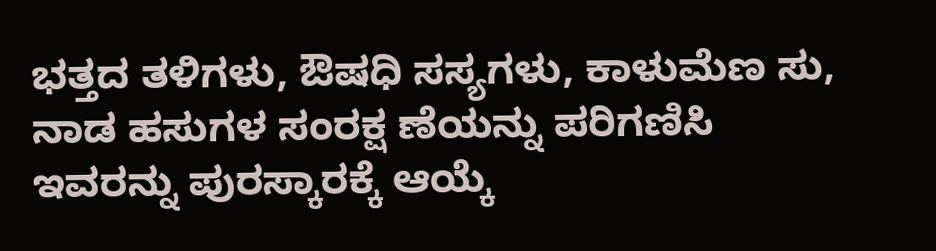ಭತ್ತದ ತಳಿಗಳು, ಔಷಧಿ ಸಸ್ಯಗಳು, ಕಾಳುಮೆಣ ಸು, ನಾಡ ಹಸುಗಳ ಸಂರಕ್ಷ ಣೆಯನ್ನು ಪರಿಗಣಿಸಿ ಇವರನ್ನು ಪುರಸ್ಕಾರಕ್ಕೆ ಆಯ್ಕೆ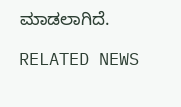ಮಾಡಲಾಗಿದೆ.

RELATED NEWS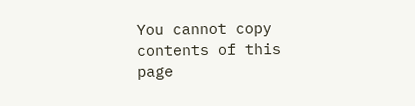You cannot copy contents of this page